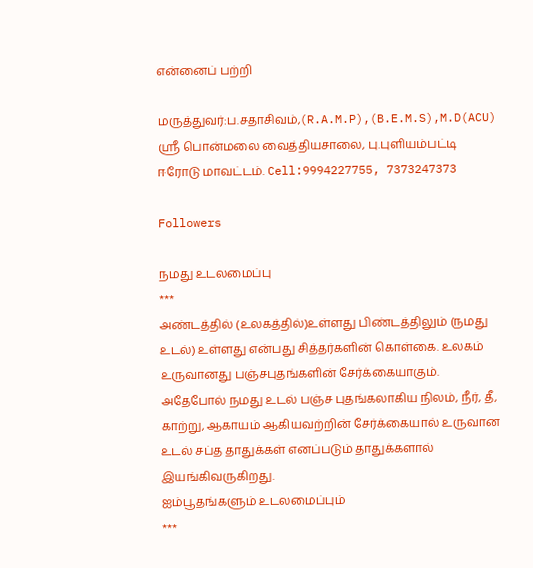என்னைப் பற்றி

மருத்துவர்:ப.சதாசிவம்,(R.A.M.P),(B.E.M.S),M.D(ACU) ஸ்ரீ பொன்மலை வைத்தியசாலை, பு.புளியம்பட்டி ஈரோடு மாவட்டம். Cell:9994227755, 7373247373

Followers

நமது உடலமைப்பு
***
அண்டத்தில் (உலகத்தில்)உள்ளது பிண்டத்திலும் (நமது உடல்) உள்ளது என்பது சித்தர்களின் கொள்கை. உலகம் உருவானது பஞ்சபுதங்களின் சேர்க்கையாகும். அதேபோல் நமது உடல் பஞ்ச புதங்கலாகிய நிலம், நீர், தீ, காற்று, ஆகாயம் ஆகியவற்றின் சேர்க்கையால் உருவான உடல் சப்த தாதுக்கள் எனப்படும் தாதுக்களால் இயங்கிவருகிறது.
ஐம்பூதங்களும் உடலமைப்பும்
***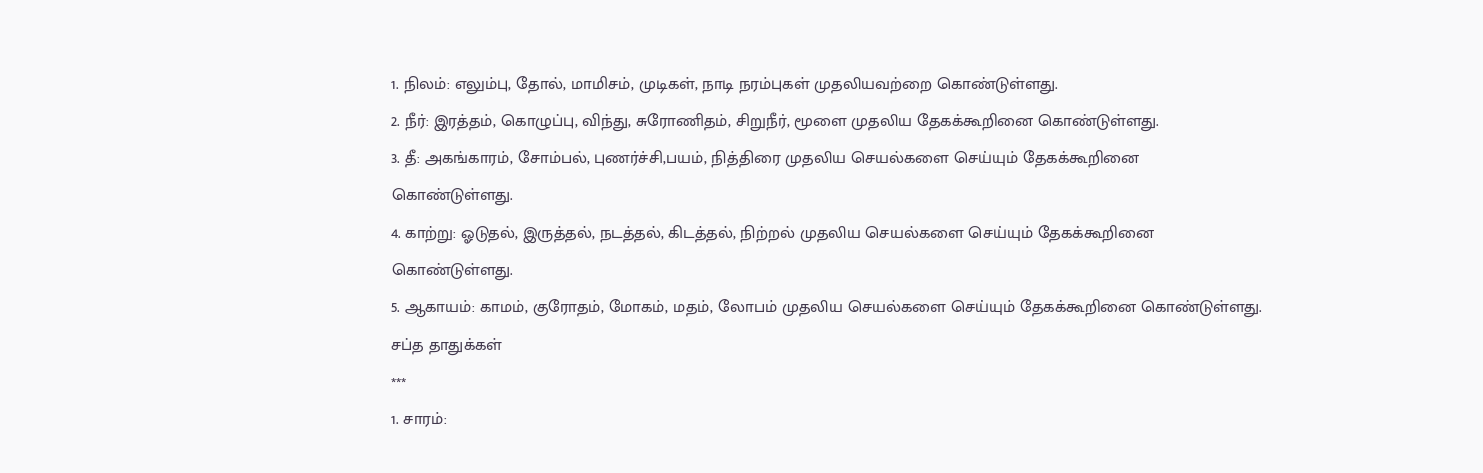1. நிலம்: எலும்பு, தோல், மாமிசம், முடிகள், நாடி நரம்புகள் முதலியவற்றை கொண்டுள்ளது.
2. நீர்: இரத்தம், கொழுப்பு, விந்து, சுரோணிதம், சிறுநீர், மூளை முதலிய தேகக்கூறினை கொண்டுள்ளது.
3. தீ: அகங்காரம், சோம்பல், புணர்ச்சி,பயம், நித்திரை முதலிய செயல்களை செய்யும் தேகக்கூறினை கொண்டுள்ளது.
4. காற்று: ஓடுதல், இருத்தல், நடத்தல், கிடத்தல், நிற்றல் முதலிய செயல்களை செய்யும் தேகக்கூறினை கொண்டுள்ளது.
5. ஆகாயம்: காமம், குரோதம், மோகம், மதம், லோபம் முதலிய செயல்களை செய்யும் தேகக்கூறினை கொண்டுள்ளது.
சப்த தாதுக்கள்
***
1. சாரம்: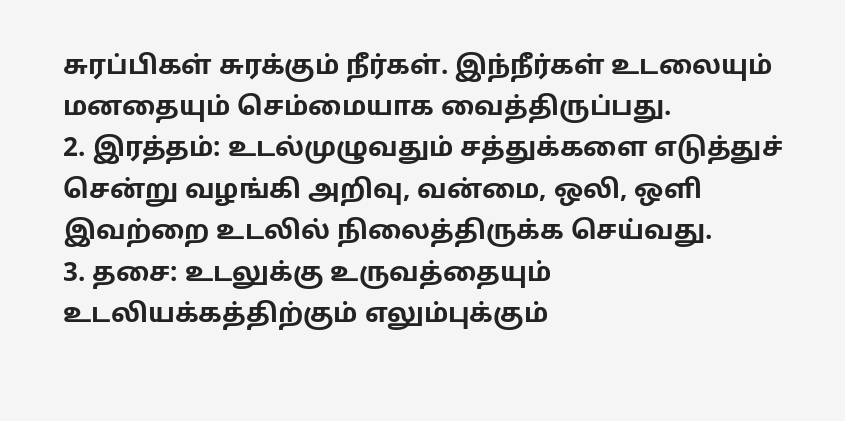சுரப்பிகள் சுரக்கும் நீர்கள். இந்நீர்கள் உடலையும் மனதையும் செம்மையாக வைத்திருப்பது.
2. இரத்தம்: உடல்முழுவதும் சத்துக்களை எடுத்துச் சென்று வழங்கி அறிவு, வன்மை, ஒலி, ஒளி இவற்றை உடலில் நிலைத்திருக்க செய்வது.
3. தசை: உடலுக்கு உருவத்தையும் உடலியக்கத்திற்கும் எலும்புக்கும்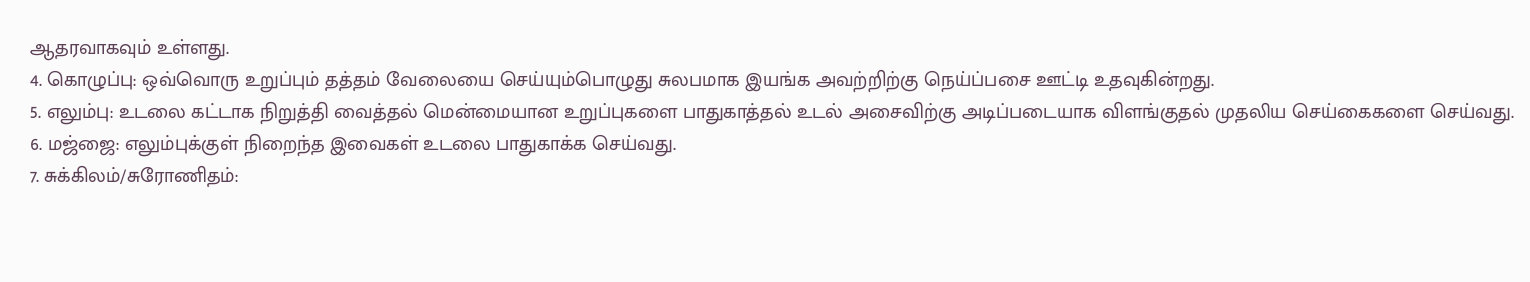ஆதரவாகவும் உள்ளது.
4. கொழுப்பு: ஒவ்வொரு உறுப்பும் தத்தம் வேலையை செய்யும்பொழுது சுலபமாக இயங்க அவற்றிற்கு நெய்ப்பசை ஊட்டி உதவுகின்றது.
5. எலும்பு: உடலை கட்டாக நிறுத்தி வைத்தல் மென்மையான உறுப்புகளை பாதுகாத்தல் உடல் அசைவிற்கு அடிப்படையாக விளங்குதல் முதலிய செய்கைகளை செய்வது.
6. மஜ்ஜை: எலும்புக்குள் நிறைந்த இவைகள் உடலை பாதுகாக்க செய்வது.
7. சுக்கிலம்/சுரோணிதம்: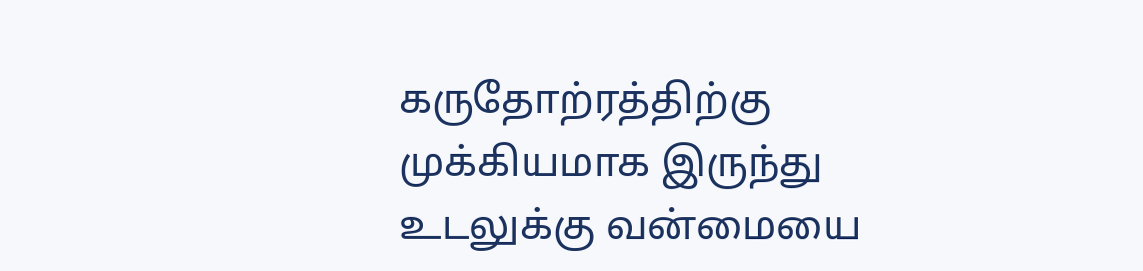கருதோற்ரத்திற்கு முக்கியமாக இருந்து உடலுக்கு வன்மையை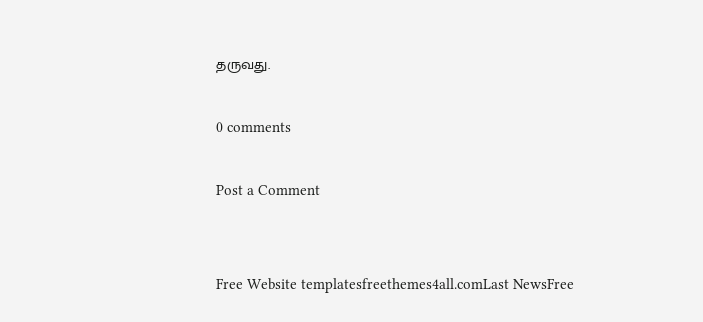தருவது.

0 comments

Post a Comment


Free Website templatesfreethemes4all.comLast NewsFree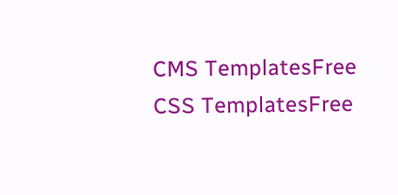CMS TemplatesFree CSS TemplatesFree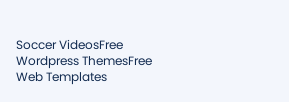Soccer VideosFree Wordpress ThemesFree Web Templates